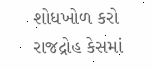શોધખોળ કરો
રાજદ્રોહ કેસમાં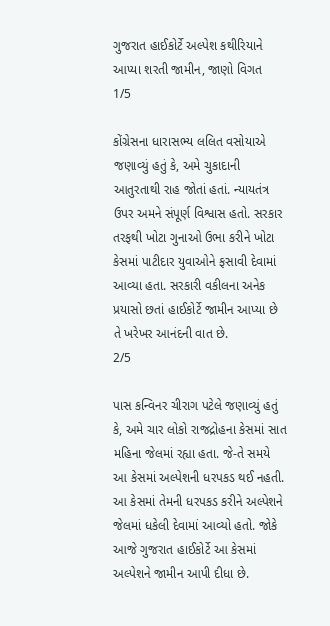ગુજરાત હાઈકોર્ટે અલ્પેશ કથીરિયાને આપ્યા શરતી જામીન, જાણો વિગત
1/5

કોંગ્રેસના ધારાસભ્ય લલિત વસોયાએ જણાવ્યું હતું કે, અમે ચુકાદાની આતુરતાથી રાહ જોતાં હતાં. ન્યાયતંત્ર ઉપર અમને સંપૂર્ણ વિશ્વાસ હતો. સરકાર તરફથી ખોટા ગુનાઓ ઉભા કરીને ખોટા કેસમાં પાટીદાર યુવાઓને ફસાવી દેવામાં આવ્યા હતા. સરકારી વકીલના અનેક પ્રયાસો છતાં હાઈકોર્ટે જામીન આપ્યા છે તે ખરેખર આનંદની વાત છે.
2/5

પાસ કન્વિનર ચીરાગ પટેલે જણાવ્યું હતું કે, અમે ચાર લોકો રાજદ્રોહના કેસમાં સાત મહિના જેલમાં રહ્યા હતા. જે-તે સમયે આ કેસમાં અલ્પેશની ધરપકડ થઈ નહતી. આ કેસમાં તેમની ધરપકડ કરીને અલ્પેશને જેલમાં ધકેલી દેવામાં આવ્યો હતો. જોકે આજે ગુજરાત હાઈકોર્ટે આ કેસમાં અલ્પેશને જામીન આપી દીધા છે.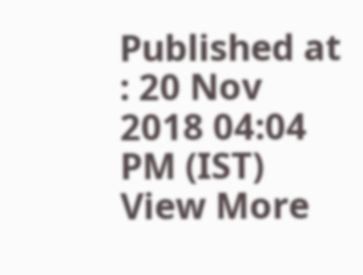Published at : 20 Nov 2018 04:04 PM (IST)
View More